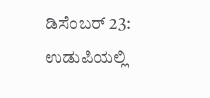ಡಿಸೆಂಬರ್ 23: ಉಡುಪಿಯಲ್ಲಿ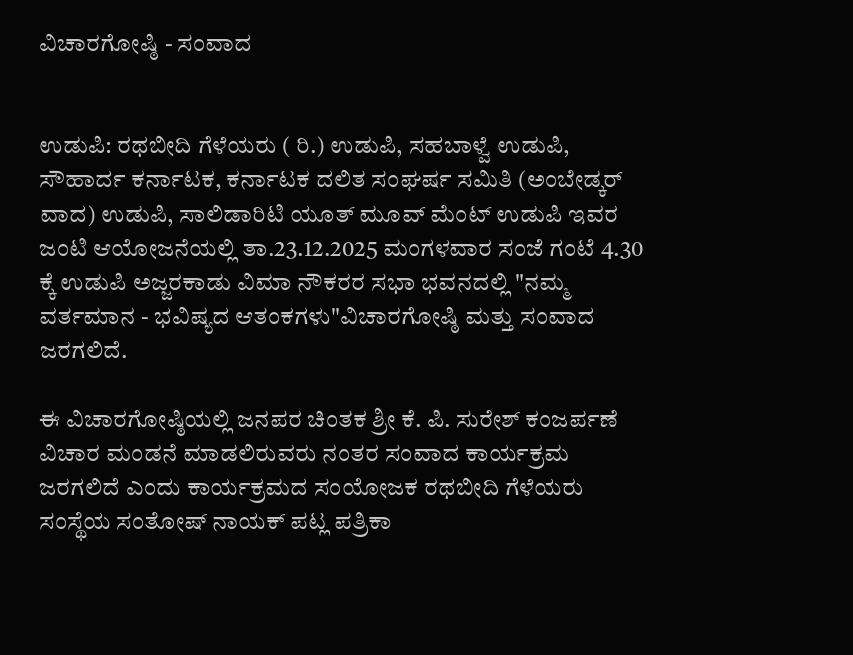ವಿಚಾರಗೋಷ್ಠಿ - ಸಂವಾದ


ಉಡುಪಿ: ರಥಬೀದಿ ಗೆಳೆಯರು ( ರಿ.) ಉಡುಪಿ, ಸಹಬಾಳ್ವೆ ಉಡುಪಿ, ಸೌಹಾರ್ದ ಕರ್ನಾಟಕ, ಕರ್ನಾಟಕ ದಲಿತ ಸಂಘರ್ಷ ಸಮಿತಿ (ಅಂಬೇಡ್ಕರ್ ವಾದ) ಉಡುಪಿ, ಸಾಲಿಡಾರಿಟಿ ಯೂತ್ ಮೂವ್ ಮೆಂಟ್ ಉಡುಪಿ ಇವರ ಜಂಟಿ ಆಯೋಜನೆಯಲ್ಲಿ ತಾ.23.12.2025 ಮಂಗಳವಾರ ಸಂಜೆ ಗಂಟೆ 4.30 ಕ್ಕೆ ಉಡುಪಿ ಅಜ್ಜರಕಾಡು ವಿಮಾ ನೌಕರರ ಸಭಾ ಭವನದಲ್ಲಿ "ನಮ್ಮ ವರ್ತಮಾನ - ಭವಿಷ್ಯದ ಆತಂಕಗಳು"ವಿಚಾರಗೋಷ್ಠಿ ಮತ್ತು ಸಂವಾದ ಜರಗಲಿದೆ.

ಈ ವಿಚಾರಗೋಷ್ಠಿಯಲ್ಲಿ ಜನಪರ ಚಿಂತಕ ಶ್ರೀ ಕೆ. ಪಿ. ಸುರೇಶ್ ಕಂಜರ್ಪಣೆ ವಿಚಾರ ಮಂಡನೆ ಮಾಡಲಿರುವರು ನಂತರ ಸಂವಾದ ಕಾರ್ಯಕ್ರಮ ಜರಗಲಿದೆ ಎಂದು ಕಾರ್ಯಕ್ರಮದ ಸಂಯೋಜಕ ರಥಬೀದಿ ಗೆಳೆಯರು ಸಂಸ್ಥೆಯ ಸಂತೋಷ್ ನಾಯಕ್ ಪಟ್ಲ ಪತ್ರಿಕಾ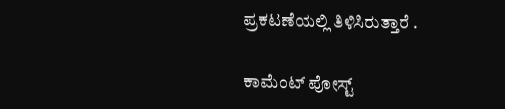ಪ್ರಕಟಣೆಯಲ್ಲಿ ತಿಳಿಸಿರುತ್ತಾರೆ .

ಕಾಮೆಂಟ್‌‌ ಪೋಸ್ಟ್‌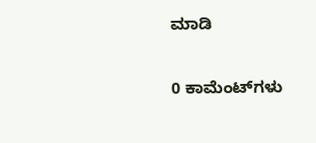ಮಾಡಿ

0 ಕಾಮೆಂಟ್‌ಗಳು